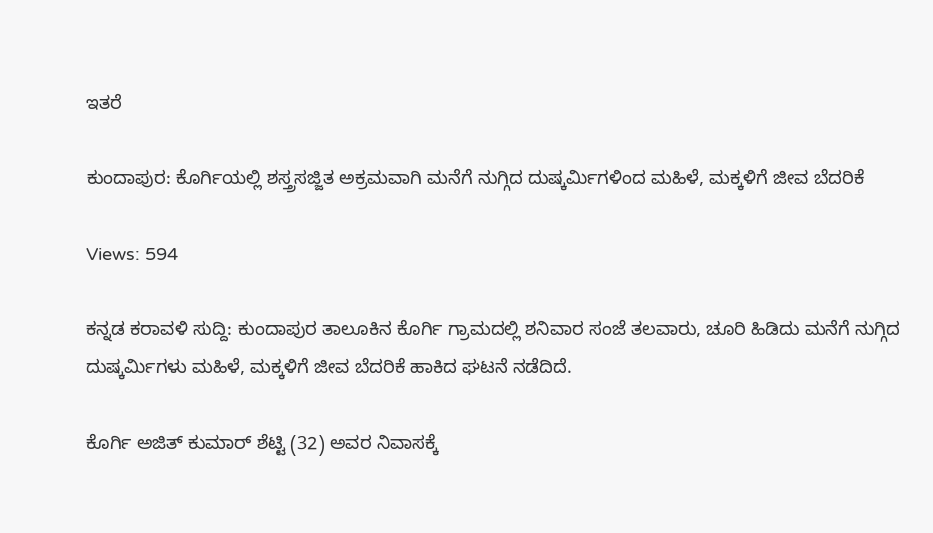ಇತರೆ

ಕುಂದಾಪುರ: ಕೊರ್ಗಿಯಲ್ಲಿ ಶಸ್ತ್ರಸಜ್ಜಿತ ಅಕ್ರಮವಾಗಿ ಮನೆಗೆ ನುಗ್ಗಿದ ದುಷ್ಕರ್ಮಿಗಳಿಂದ ಮಹಿಳೆ, ಮಕ್ಕಳಿಗೆ ಜೀವ ಬೆದರಿಕೆ

Views: 594

ಕನ್ನಡ ಕರಾವಳಿ ಸುದ್ದಿ: ಕುಂದಾಪುರ ತಾಲೂಕಿನ ಕೊರ್ಗಿ ಗ್ರಾಮದಲ್ಲಿ ಶನಿವಾರ ಸಂಜೆ ತಲವಾರು, ಚೂರಿ ಹಿಡಿದು ಮನೆಗೆ ನುಗ್ಗಿದ ದುಷ್ಕರ್ಮಿಗಳು ಮಹಿಳೆ, ಮಕ್ಕಳಿಗೆ ಜೀವ ಬೆದರಿಕೆ ಹಾಕಿದ ಘಟನೆ ನಡೆದಿದೆ.

ಕೊರ್ಗಿ ಅಜಿತ್ ಕುಮಾರ್ ಶೆಟ್ಟಿ (32) ಅವರ ನಿವಾಸಕ್ಕೆ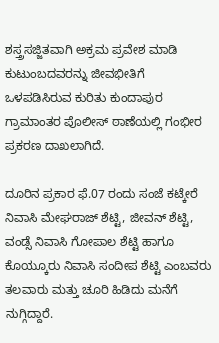ಶಸ್ತ್ರಸಜ್ಜಿತವಾಗಿ ಅಕ್ರಮ ಪ್ರವೇಶ ಮಾಡಿ ಕುಟುಂಬದವರನ್ನು ಜೀವಭೀತಿಗೆ ಒಳಪಡಿಸಿರುವ ಕುರಿತು ಕುಂದಾಪುರ ಗ್ರಾಮಾಂತರ ಪೊಲೀಸ್ ಠಾಣೆಯಲ್ಲಿ ಗಂಭೀರ ಪ್ರಕರಣ ದಾಖಲಾಗಿದೆ.

ದೂರಿನ ಪ್ರಕಾರ ಫೆ.07 ರಂದು ಸಂಜೆ ಕಟ್ಕೇರೆ ನಿವಾಸಿ ಮೇಘರಾಜ್ ಶೆಟ್ಟಿ, ಜೀವನ್ ಶೆಟ್ಟಿ, ವಂಡ್ಸೆ ನಿವಾಸಿ ಗೋಪಾಲ ಶೆಟ್ಟಿ ಹಾಗೂ ಕೊಯ್ಕೂರು ನಿವಾಸಿ ಸಂದೀಪ ಶೆಟ್ಟಿ ಎಂಬವರು ತಲವಾರು ಮತ್ತು ಚೂರಿ ಹಿಡಿದು ಮನೆಗೆ ನುಗ್ಗಿದ್ದಾರೆ.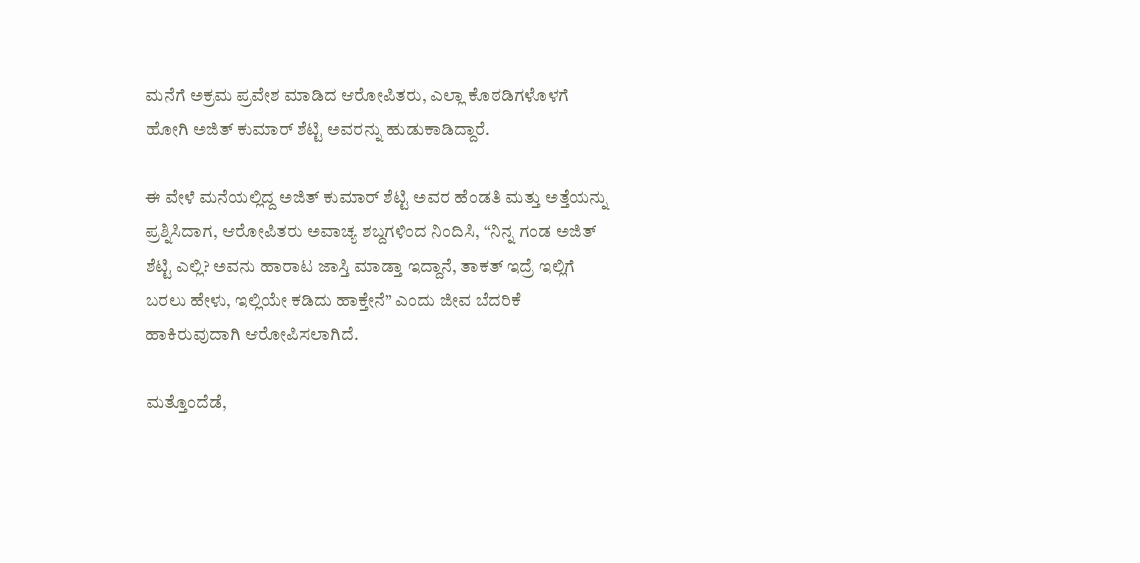ಮನೆಗೆ ಅಕ್ರಮ ಪ್ರವೇಶ ಮಾಡಿದ ಆರೋಪಿತರು, ಎಲ್ಲಾ ಕೊಠಡಿಗಳೊಳಗೆ ಹೋಗಿ ಅಜಿತ್ ಕುಮಾರ್ ಶೆಟ್ಟಿ ಅವರನ್ನು ಹುಡುಕಾಡಿದ್ದಾರೆ.

ಈ ವೇಳೆ ಮನೆಯಲ್ಲಿದ್ದ ಅಜಿತ್ ಕುಮಾರ್ ಶೆಟ್ಟಿ ಅವರ ಹೆಂಡತಿ ಮತ್ತು ಅತ್ತೆಯನ್ನು ಪ್ರಶ್ನಿಸಿದಾಗ, ಆರೋಪಿತರು ಅವಾಚ್ಯ ಶಬ್ದಗಳಿಂದ ನಿಂದಿಸಿ, “ನಿನ್ನ ಗಂಡ ಅಜಿತ್ ಶೆಟ್ಟಿ ಎಲ್ಲಿ? ಅವನು ಹಾರಾಟ ಜಾಸ್ತಿ ಮಾಡ್ತಾ ಇದ್ದಾನೆ, ತಾಕತ್ ಇದ್ರೆ ಇಲ್ಲಿಗೆ ಬರಲು ಹೇಳು, ಇಲ್ಲಿಯೇ ಕಡಿದು ಹಾಕ್ತೇನೆ” ಎಂದು ಜೀವ ಬೆದರಿಕೆ ಹಾಕಿರುವುದಾಗಿ ಆರೋಪಿಸಲಾಗಿದೆ.

ಮತ್ತೊಂದೆಡೆ,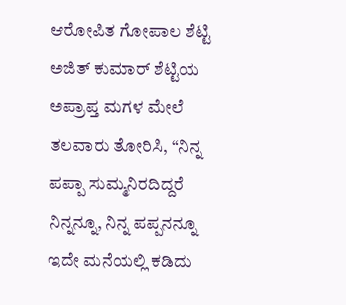ಆರೋಪಿತ ಗೋಪಾಲ ಶೆಟ್ಟಿ ಅಜಿತ್ ಕುಮಾರ್ ಶೆಟ್ಟಿಯ ಅಪ್ರಾಪ್ತ ಮಗಳ ಮೇಲೆ ತಲವಾರು ತೋರಿಸಿ, “ನಿನ್ನ ಪಪ್ಪಾ ಸುಮ್ಮನಿರದಿದ್ದರೆ ನಿನ್ನನ್ನೂ, ನಿನ್ನ ಪಪ್ಪನನ್ನೂ ಇದೇ ಮನೆಯಲ್ಲಿ ಕಡಿದು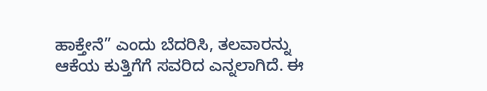ಹಾಕ್ತೇನೆ” ಎಂದು ಬೆದರಿಸಿ, ತಲವಾರನ್ನು ಆಕೆಯ ಕುತ್ತಿಗೆಗೆ ಸವರಿದ ಎನ್ನಲಾಗಿದೆ. ಈ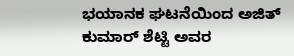ಭಯಾನಕ ಘಟನೆಯಿಂದ ಅಜಿತ್ ಕುಮಾರ್ ಶೆಟ್ಟಿ ಅವರ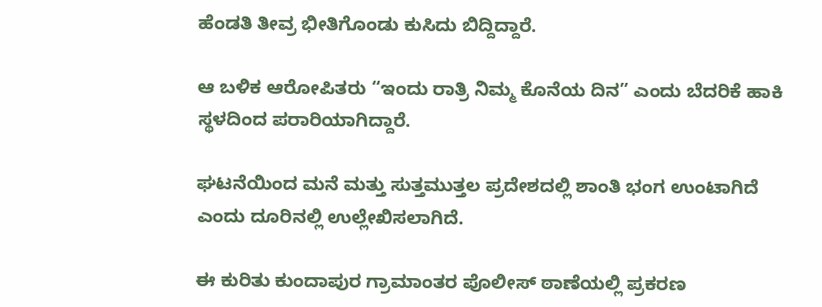ಹೆಂಡತಿ ತೀವ್ರ ಭೀತಿಗೊಂಡು ಕುಸಿದು ಬಿದ್ದಿದ್ದಾರೆ.

ಆ ಬಳಿಕ ಆರೋಪಿತರು “ಇಂದು ರಾತ್ರಿ ನಿಮ್ಮ ಕೊನೆಯ ದಿನ” ಎಂದು ಬೆದರಿಕೆ ಹಾಕಿ ಸ್ಥಳದಿಂದ ಪರಾರಿಯಾಗಿದ್ದಾರೆ.

ಘಟನೆಯಿಂದ ಮನೆ ಮತ್ತು ಸುತ್ತಮುತ್ತಲ ಪ್ರದೇಶದಲ್ಲಿ ಶಾಂತಿ ಭಂಗ ಉಂಟಾಗಿದೆ ಎಂದು ದೂರಿನಲ್ಲಿ ಉಲ್ಲೇಖಿಸಲಾಗಿದೆ.

ಈ ಕುರಿತು ಕುಂದಾಪುರ ಗ್ರಾಮಾಂತರ ಪೊಲೀಸ್ ಠಾಣೆಯಲ್ಲಿ ಪ್ರಕರಣ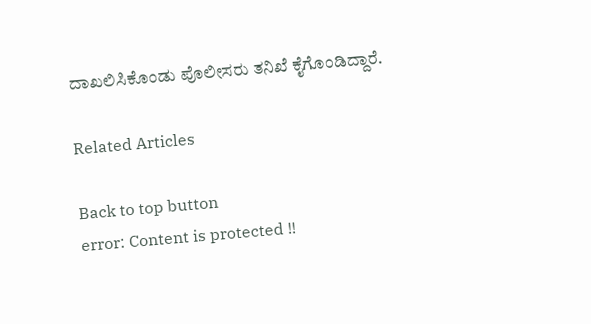ದಾಖಲಿಸಿಕೊಂಡು ಪೊಲೀಸರು ತನಿಖೆ ಕೈಗೊಂಡಿದ್ದಾರೆ.

Related Articles

Back to top button
error: Content is protected !!